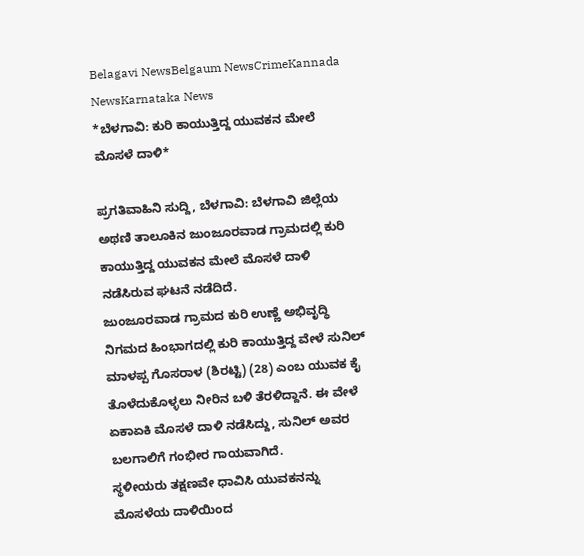Belagavi NewsBelgaum NewsCrimeKannada NewsKarnataka News
*ಬೆಳಗಾವಿ: ಕುರಿ ಕಾಯುತ್ತಿದ್ದ ಯುವಕನ ಮೇಲೆ ಮೊಸಳೆ ದಾಳಿ*

ಪ್ರಗತಿವಾಹಿನಿ ಸುದ್ದಿ, ಬೆಳಗಾವಿ: ಬೆಳಗಾವಿ ಜಿಲ್ಲೆಯ ಅಥಣಿ ತಾಲೂಕಿನ ಜುಂಜೂರವಾಡ ಗ್ರಾಮದಲ್ಲಿ ಕುರಿ ಕಾಯುತ್ತಿದ್ದ ಯುವಕನ ಮೇಲೆ ಮೊಸಳೆ ದಾಳಿ ನಡೆಸಿರುವ ಘಟನೆ ನಡೆದಿದೆ.
ಜುಂಜೂರವಾಡ ಗ್ರಾಮದ ಕುರಿ ಉಣ್ಣೆ ಅಭಿವೃದ್ಧಿ ನಿಗಮದ ಹಿಂಭಾಗದಲ್ಲಿ ಕುರಿ ಕಾಯುತ್ತಿದ್ದ ವೇಳೆ ಸುನಿಲ್ ಮಾಳಪ್ಪ ಗೊಸರಾಳ (ಶಿರಟ್ಟಿ) (28) ಎಂಬ ಯುವಕ ಕೈ ತೊಳೆದುಕೊಳ್ಳಲು ನೀರಿನ ಬಳಿ ತೆರಳಿದ್ದಾನೆ. ಈ ವೇಳೆ ಏಕಾಏಕಿ ಮೊಸಳೆ ದಾಳಿ ನಡೆಸಿದ್ದು, ಸುನಿಲ್ ಅವರ ಬಲಗಾಲಿಗೆ ಗಂಭೀರ ಗಾಯವಾಗಿದೆ.
ಸ್ಥಳೀಯರು ತಕ್ಷಣವೇ ಧಾವಿಸಿ ಯುವಕನನ್ನು ಮೊಸಳೆಯ ದಾಳಿಯಿಂದ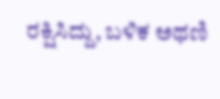ರಕ್ಷಿಸಿದ್ದು, ಬಳಿಕ ಅಥಣಿ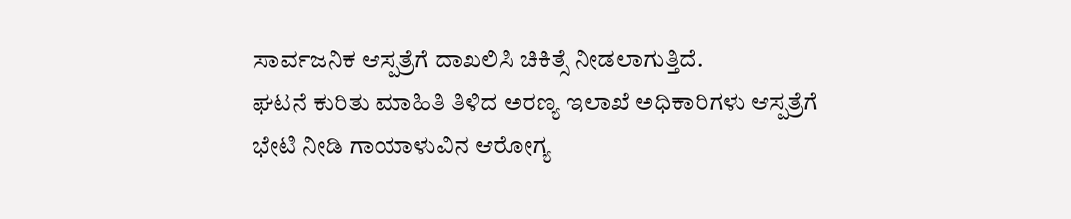ಸಾರ್ವಜನಿಕ ಆಸ್ಪತ್ರೆಗೆ ದಾಖಲಿಸಿ ಚಿಕಿತ್ಸೆ ನೀಡಲಾಗುತ್ತಿದೆ.
ಘಟನೆ ಕುರಿತು ಮಾಹಿತಿ ತಿಳಿದ ಅರಣ್ಯ ಇಲಾಖೆ ಅಧಿಕಾರಿಗಳು ಆಸ್ಪತ್ರೆಗೆ ಭೇಟಿ ನೀಡಿ ಗಾಯಾಳುವಿನ ಆರೋಗ್ಯ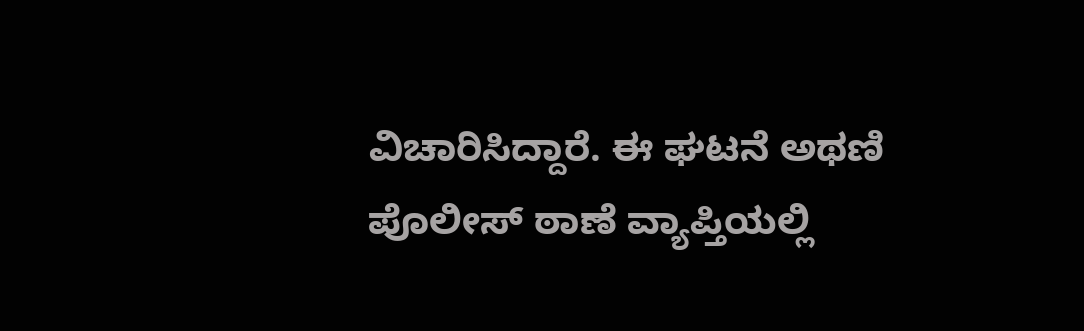ವಿಚಾರಿಸಿದ್ದಾರೆ. ಈ ಘಟನೆ ಅಥಣಿ ಪೊಲೀಸ್ ಠಾಣೆ ವ್ಯಾಪ್ತಿಯಲ್ಲಿ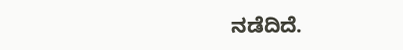ನಡೆದಿದೆ.